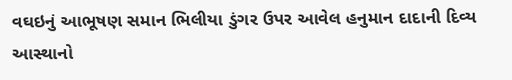વઘઇનું આભૂષણ સમાન ભિલીયા ડુંગર ઉપર આવેલ હનુમાન દાદાની દિવ્ય આસ્થાનો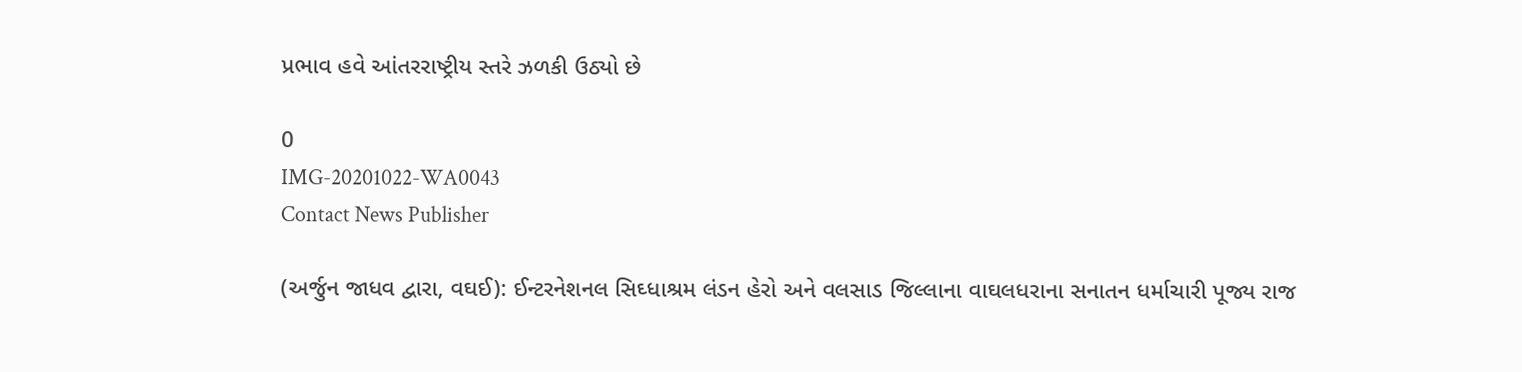પ્રભાવ હવે આંતરરાષ્ટ્રીય સ્તરે ઝળકી ઉઠ્યો છે

0
IMG-20201022-WA0043
Contact News Publisher

(અર્જુન જાધવ દ્વારા, વઘઈ): ઈન્ટરનેશનલ સિઘ્ધાશ્રમ લંડન હેરો અને વલસાડ જિલ્લાના વાઘલધરાના સનાતન ધર્માચારી પૂજ્ય રાજ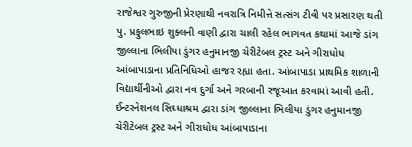રાજેશ્વર ગુરુજીની પ્રેરણાથી નવરાત્રિ નિમીત્તે સત્સંગ ટીવી પર પ્રસારણ થતી પુ. પ્રફુલભાઇ શુક્લની વાણી દ્વારા ચાલી રહેલ ભાગવત કથામાં આજે ડાંગ જીલ્લાના ભિલીયા ડુંગર હનુમાનજી ચેરીટેબલ ટ્રસ્ટ અને ગીરાધોધ આંબાપાડાના પ્રતિનિધિઓ હાજર રહ્યા હતા. આંબાપાડા પ્રાથમિક શાળાની વિદ્યાર્થીનીઓ દ્વારા નવ દુર્ગા અને ગરબાની રજૂઆત કરવામાં આવી હતી.
ઈન્ટરનેશનલ સિઘ્ધાશ્રમ દ્વારા ડાંગ જીલ્લાના ભિલીયા ડુંગર હનુમાનજી ચેરીટેબલ ટ્રસ્ટ અને ગીરાધોધ આંબાપાડાના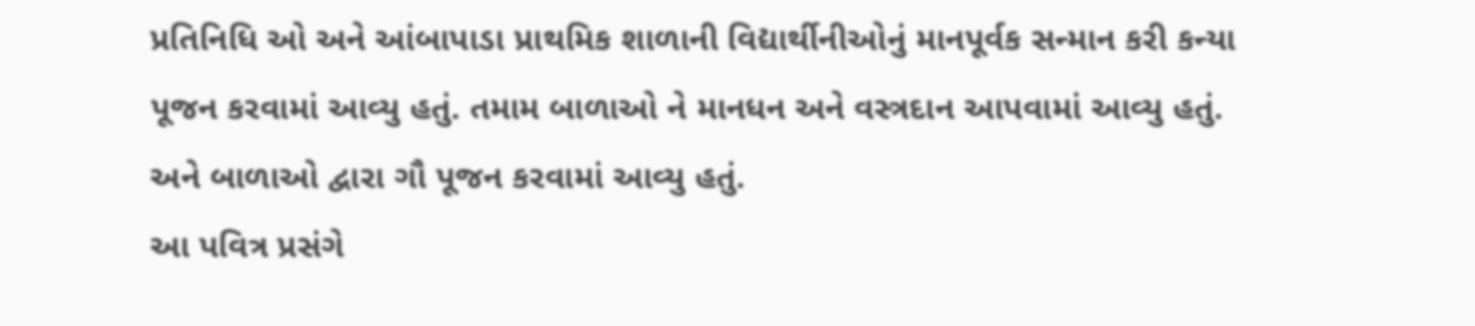પ્રતિનિધિ ઓ અને આંબાપાડા પ્રાથમિક શાળાની વિદ્યાર્થીનીઓનું માનપૂર્વક સન્માન કરી કન્યા પૂજન કરવામાં આવ્યુ હતું. તમામ બાળાઓ ને માનધન અને વસ્ત્રદાન આપવામાં આવ્યુ હતું.  અને બાળાઓ દ્વારા ગૌ પૂજન કરવામાં આવ્યુ હતું.
આ પવિત્ર પ્રસંગે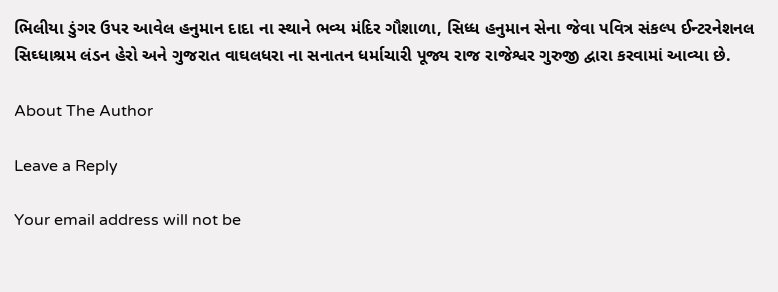ભિલીયા ડુંગર ઉપર આવેલ હનુમાન દાદા ના સ્થાને ભવ્ય મંદિર ગૌશાળા, સિધ્ધ હનુમાન સેના જેવા પવિત્ર સંકલ્પ ઈન્ટરનેશનલ સિઘ્ધાશ્રમ લંડન હેરો અને ગુજરાત વાઘલધરા ના સનાતન ધર્માચારી પૂજ્ય રાજ રાજેશ્વર ગુરુજી દ્વારા કરવામાં આવ્યા છે.

About The Author

Leave a Reply

Your email address will not be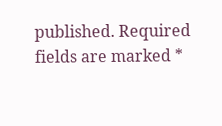published. Required fields are marked *